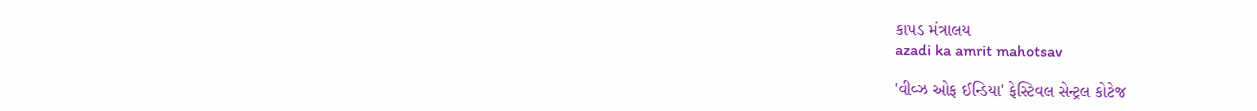કાપડ મંત્રાલય
azadi ka amrit mahotsav

'વીવ્ઝ ઓફ ઈન્ડિયા' ફેસ્ટિવલ સેન્ટ્રલ કોટેજ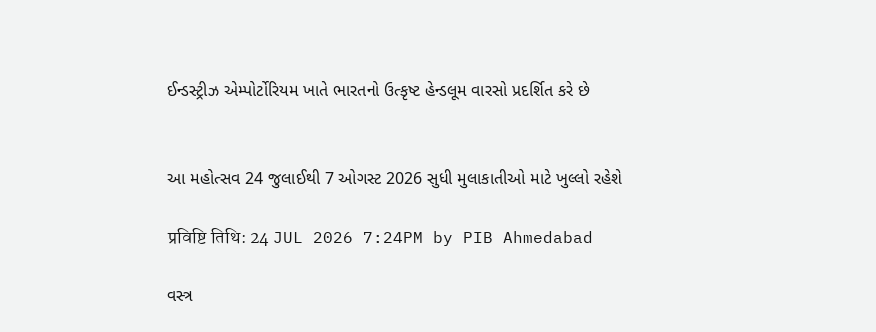ઈન્ડસ્ટ્રીઝ એમ્પોર્ટોરિયમ ખાતે ભારતનો ઉત્કૃષ્ટ હેન્ડલૂમ વારસો પ્રદર્શિત કરે છે


આ મહોત્સવ 24 જુલાઈથી 7 ઓગસ્ટ 2026 સુધી મુલાકાતીઓ માટે ખુલ્લો રહેશે

प्रविष्टि तिथि: 24 JUL 2026 7:24PM by PIB Ahmedabad

વસ્ત્ર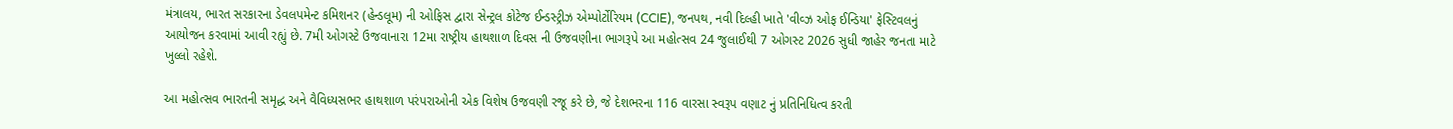મંત્રાલય, ભારત સરકારના ડેવલપમેન્ટ કમિશનર (હેન્ડલૂમ) ની ઓફિસ દ્વારા સેન્ટ્રલ કોટેજ ઈન્ડસ્ટ્રીઝ એમ્પોર્ટોરિયમ (CCIE), જનપથ, નવી દિલ્હી ખાતે 'વીવ્ઝ ઓફ ઈન્ડિયા' ફેસ્ટિવલનું આયોજન કરવામાં આવી રહ્યું છે. 7મી ઓગસ્ટે ઉજવાનારા 12મા રાષ્ટ્રીય હાથશાળ દિવસ ની ઉજવણીના ભાગરૂપે આ મહોત્સવ 24 જુલાઈથી 7 ઓગસ્ટ 2026 સુધી જાહેર જનતા માટે ખુલ્લો રહેશે.

આ મહોત્સવ ભારતની સમૃદ્ધ અને વૈવિધ્યસભર હાથશાળ પરંપરાઓની એક વિશેષ ઉજવણી રજૂ કરે છે, જે દેશભરના 116 વારસા સ્વરૂપ વણાટ નું પ્રતિનિધિત્વ કરતી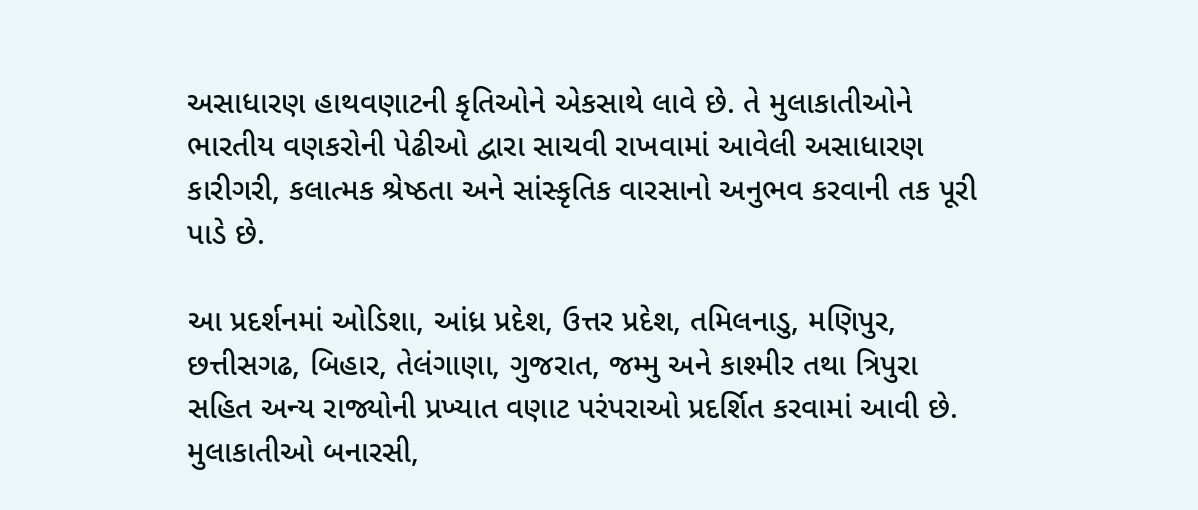અસાધારણ હાથવણાટની કૃતિઓને એકસાથે લાવે છે. તે મુલાકાતીઓને ભારતીય વણકરોની પેઢીઓ દ્વારા સાચવી રાખવામાં આવેલી અસાધારણ કારીગરી, કલાત્મક શ્રેષ્ઠતા અને સાંસ્કૃતિક વારસાનો અનુભવ કરવાની તક પૂરી પાડે છે.

આ પ્રદર્શનમાં ઓડિશા, આંધ્ર પ્રદેશ, ઉત્તર પ્રદેશ, તમિલનાડુ, મણિપુર, છત્તીસગઢ, બિહાર, તેલંગાણા, ગુજરાત, જમ્મુ અને કાશ્મીર તથા ત્રિપુરા સહિત અન્ય રાજ્યોની પ્રખ્યાત વણાટ પરંપરાઓ પ્રદર્શિત કરવામાં આવી છે. મુલાકાતીઓ બનારસી,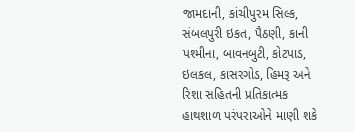જામદાની, કાંચીપુરમ સિલ્ક, સંબલપુરી ઇકત, પૈઠણી, કાની પશ્મીના, બાવનબુટી, કોટપાડ, ઇલકલ, કાસરગોડ, હિમરૂ અને રિશા સહિતની પ્રતિકાત્મક હાથશાળ પરંપરાઓને માણી શકે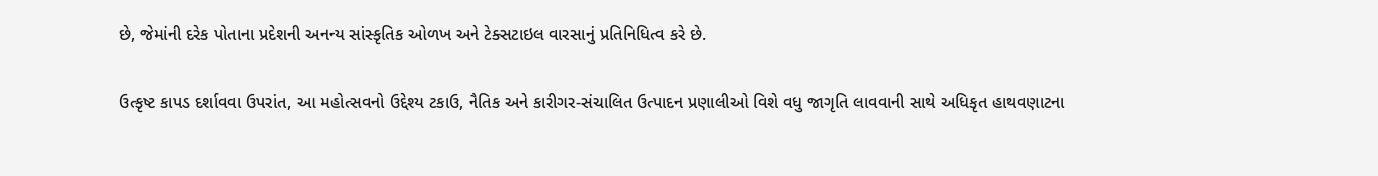છે, જેમાંની દરેક પોતાના પ્રદેશની અનન્ય સાંસ્કૃતિક ઓળખ અને ટેક્સટાઇલ વારસાનું પ્રતિનિધિત્વ કરે છે.

ઉત્કૃષ્ટ કાપડ દર્શાવવા ઉપરાંત, આ મહોત્સવનો ઉદ્દેશ્ય ટકાઉ, નૈતિક અને કારીગર-સંચાલિત ઉત્પાદન પ્રણાલીઓ વિશે વધુ જાગૃતિ લાવવાની સાથે અધિકૃત હાથવણાટના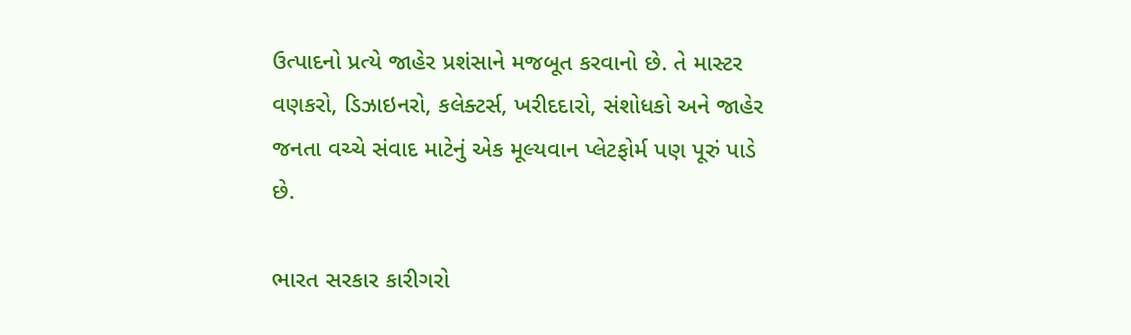ઉત્પાદનો પ્રત્યે જાહેર પ્રશંસાને મજબૂત કરવાનો છે. તે માસ્ટર વણકરો, ડિઝાઇનરો, કલેક્ટર્સ, ખરીદદારો, સંશોધકો અને જાહેર જનતા વચ્ચે સંવાદ માટેનું એક મૂલ્યવાન પ્લેટફોર્મ પણ પૂરું પાડે છે.

ભારત સરકાર કારીગરો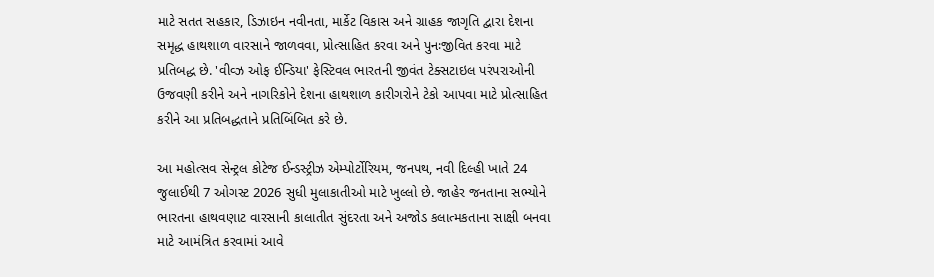માટે સતત સહકાર, ડિઝાઇન નવીનતા, માર્કેટ વિકાસ અને ગ્રાહક જાગૃતિ દ્વારા દેશના સમૃદ્ધ હાથશાળ વારસાને જાળવવા, પ્રોત્સાહિત કરવા અને પુનઃજીવિત કરવા માટે પ્રતિબદ્ધ છે. 'વીવ્ઝ ઓફ ઈન્ડિયા' ફેસ્ટિવલ ભારતની જીવંત ટેક્સટાઇલ પરંપરાઓની ઉજવણી કરીને અને નાગરિકોને દેશના હાથશાળ કારીગરોને ટેકો આપવા માટે પ્રોત્સાહિત કરીને આ પ્રતિબદ્ધતાને પ્રતિબિંબિત કરે છે.

આ મહોત્સવ સેન્ટ્રલ કોટેજ ઈન્ડસ્ટ્રીઝ એમ્પોર્ટોરિયમ, જનપથ, નવી દિલ્હી ખાતે 24 જુલાઈથી 7 ઓગસ્ટ 2026 સુધી મુલાકાતીઓ માટે ખુલ્લો છે. જાહેર જનતાના સભ્યોને ભારતના હાથવણાટ વારસાની કાલાતીત સુંદરતા અને અજોડ કલાત્મકતાના સાક્ષી બનવા માટે આમંત્રિત કરવામાં આવે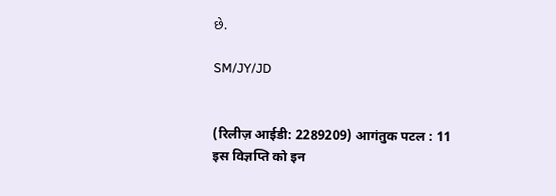છે.

SM/JY/JD


(रिलीज़ आईडी: 2289209) आगंतुक पटल : 11
इस विज्ञप्ति को इन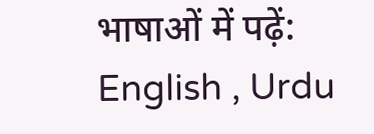भाषाओं में पढ़ें: English , Urdu